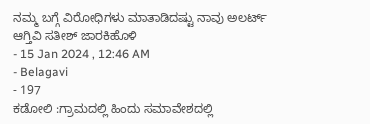ನಮ್ಮ ಬಗ್ಗೆ ವಿರೋಧಿಗಳು ಮಾತಾಡಿದಷ್ಟು ನಾವು ಅಲರ್ಟ್ ಆಗ್ತಿವಿ ಸತೀಶ್ ಜಾರಕಿಹೊಳಿ
- 15 Jan 2024 , 12:46 AM
- Belagavi
- 197
ಕಡೋಲಿ :ಗ್ರಾಮದಲ್ಲಿ ಹಿಂದು ಸಮಾವೇಶದಲ್ಲಿ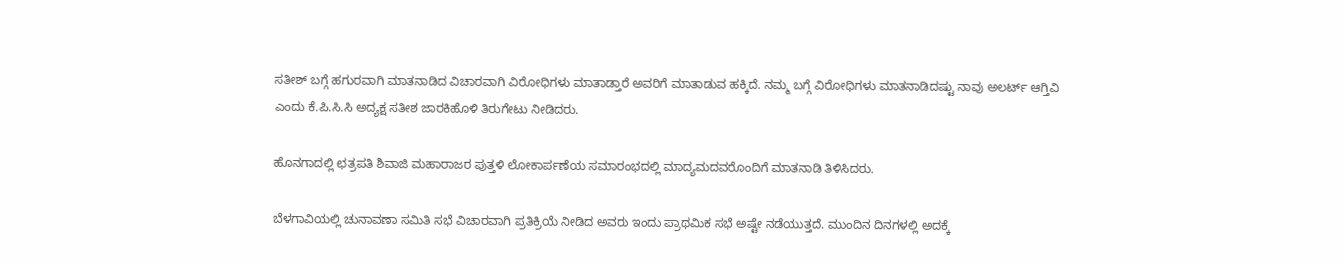ಸತೀಶ್ ಬಗ್ಗೆ ಹಗುರವಾಗಿ ಮಾತನಾಡಿದ ವಿಚಾರವಾಗಿ ವಿರೋಧಿಗಳು ಮಾತಾಡ್ತಾರೆ ಅವರಿಗೆ ಮಾತಾಡುವ ಹಕ್ಕಿದೆ. ನಮ್ಮ ಬಗ್ಗೆ ವಿರೋಧಿಗಳು ಮಾತನಾಡಿದಷ್ಟು ನಾವು ಅಲರ್ಟ್ ಆಗ್ತಿವಿ ಎಂದು ಕೆ.ಪಿ.ಸಿ.ಸಿ ಅದ್ಯಕ್ಷ ಸತೀಶ ಜಾರಕಿಹೊಳಿ ತಿರುಗೇಟು ನೀಡಿದರು.

ಹೊನಗಾದಲ್ಲಿ ಛತ್ರಪತಿ ಶಿವಾಜಿ ಮಹಾರಾಜರ ಪುತ್ತಳಿ ಲೋಕಾರ್ಪಣೆಯ ಸಮಾರಂಭದಲ್ಲಿ ಮಾದ್ಯಮದವರೊಂದಿಗೆ ಮಾತನಾಡಿ ತಿಳಿಸಿದರು.

ಬೆಳಗಾವಿಯಲ್ಲಿ ಚುನಾವಣಾ ಸಮಿತಿ ಸಭೆ ವಿಚಾರವಾಗಿ ಪ್ರತಿಕ್ರಿಯೆ ನೀಡಿದ ಅವರು ಇಂದು ಪ್ರಾಥಮಿಕ ಸಭೆ ಅಷ್ಟೇ ನಡೆಯುತ್ತದೆ. ಮುಂದಿನ ದಿನಗಳಲ್ಲಿ ಅದಕ್ಕೆ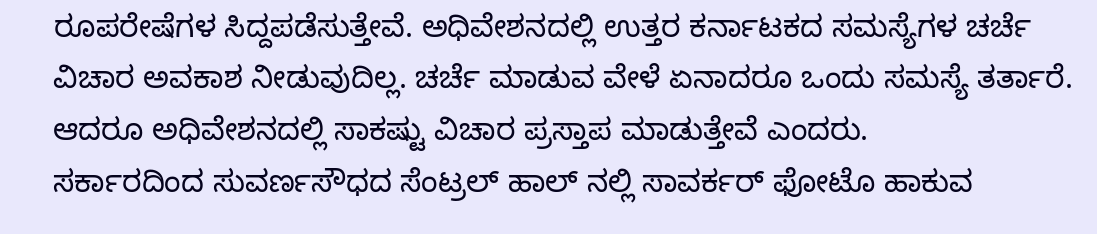ರೂಪರೇಷೆಗಳ ಸಿದ್ದಪಡೆಸುತ್ತೇವೆ. ಅಧಿವೇಶನದಲ್ಲಿ ಉತ್ತರ ಕರ್ನಾಟಕದ ಸಮಸ್ಯೆಗಳ ಚರ್ಚೆ ವಿಚಾರ ಅವಕಾಶ ನೀಡುವುದಿಲ್ಲ. ಚರ್ಚೆ ಮಾಡುವ ವೇಳೆ ಏನಾದರೂ ಒಂದು ಸಮಸ್ಯೆ ತರ್ತಾರೆ. ಆದರೂ ಅಧಿವೇಶನದಲ್ಲಿ ಸಾಕಷ್ಟು ವಿಚಾರ ಪ್ರಸ್ತಾಪ ಮಾಡುತ್ತೇವೆ ಎಂದರು.
ಸರ್ಕಾರದಿಂದ ಸುವರ್ಣಸೌಧದ ಸೆಂಟ್ರಲ್ ಹಾಲ್ ನಲ್ಲಿ ಸಾವರ್ಕರ್ ಫೋಟೊ ಹಾಕುವ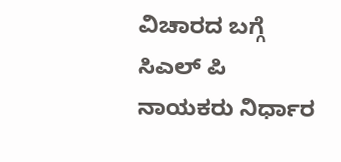ವಿಚಾರದ ಬಗ್ಗೆ ಸಿಎಲ್ ಪಿ ನಾಯಕರು ನಿರ್ಧಾರ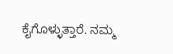ಕೈಗೊಳ್ಳುತ್ತಾರೆ. ನಮ್ಮ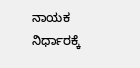ನಾಯಕ ನಿರ್ಧಾರಕ್ಕೆ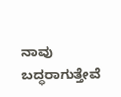ನಾವು ಬದ್ಧರಾಗುತ್ತೇವೆ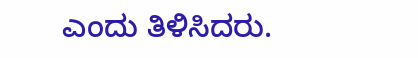ಎಂದು ತಿಳಿಸಿದರು.